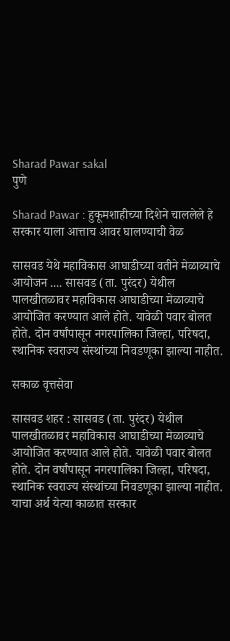Sharad Pawar sakal
पुणे

Sharad Pawar : हुकूमशाहीच्या दिशेने चाललेले हे सरकार याला आत्ताच आवर घालण्याची वेळ

सासवड येथे महाविकास आघाडीच्या वतीने मेळाव्याचे आयोजन .... सासवड (ता. पुरंदर) येथील पालखीतळावर महाविकास आघाडीच्या मेळाव्याचे आयोजित करण्यात आले होते. यावेळी पवार बोलत होते. दोन वर्षांपासून नगरपालिका जिल्हा, परिषदा, स्थानिक स्वराज्य संस्थांच्या निवडणूका झाल्या नाहीत.

सकाळ वृत्तसेवा

सासवड शहर : सासवड (ता. पुरंदर) येथील पालखीतळावर महाविकास आघाडीच्या मेळाव्याचे आयोजित करण्यात आले होते. यावेळी पवार बोलत होते. दोन वर्षांपासून नगरपालिका जिल्हा, परिषदा, स्थानिक स्वराज्य संस्थांच्या निवडणूका झाल्या नाहीत. याचा अर्थ येत्या काळात सरकार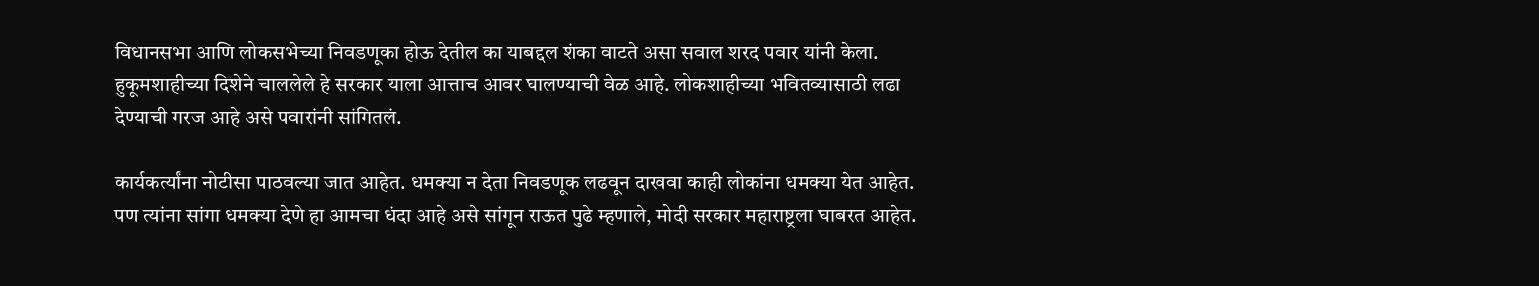विधानसभा आणि लोकसभेच्या निवडणूका होऊ देतील का याबद्दल शंका वाटते असा सवाल शरद पवार यांनी केला. हुकूमशाहीच्या दिशेने चाललेले हे सरकार याला आत्ताच आवर घालण्याची वेळ आहे. लोकशाहीच्या भवितव्यासाठी लढा देण्याची गरज आहे असे पवारांनी सांगितलं.

कार्यकर्त्यांना नोटीसा पाठवल्या जात आहेत. धमक्या न देता निवडणूक लढवून दाखवा काही लोकांना धमक्या येत आहेत. पण त्यांना सांगा धमक्या देणे हा आमचा धंदा आहे असे सांगून राऊत पुढे म्हणाले, मोदी सरकार महाराष्ट्रला घाबरत आहेत.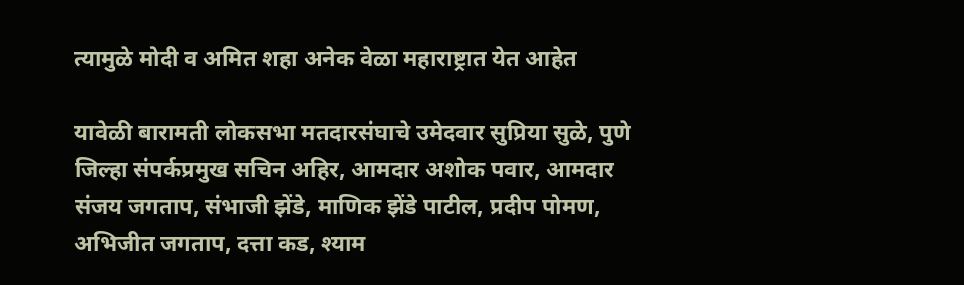त्यामुळे मोदी व अमित शहा अनेक वेळा महाराष्ट्रात येत आहेत

यावेळी बारामती लोकसभा मतदारसंघाचे उमेदवार सुप्रिया सुळे, पुणे जिल्हा संपर्कप्रमुख सचिन अहिर, आमदार अशोक पवार, आमदार संजय जगताप, संभाजी झेंडे, माणिक झेंडे पाटील, प्रदीप पोमण, अभिजीत जगताप, दत्ता कड, श्याम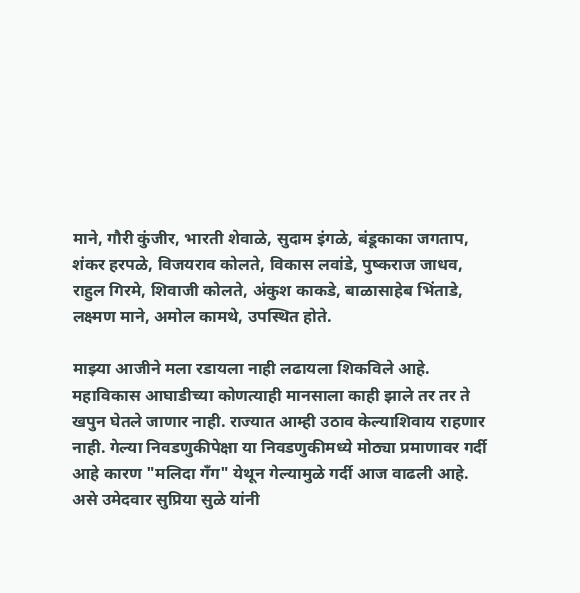माने, गौरी कुंजीर, भारती शेवाळे, सुदाम इंगळे, बंडूकाका जगताप, शंकर हरपळे, विजयराव कोलते, विकास लवांडे, पुष्कराज जाधव, राहुल गिरमे, शिवाजी कोलते, अंकुश काकडे, बाळासाहेब भिंताडे, लक्ष्मण माने, अमोल कामथे, उपस्थित होते.

माझ्या आजीने मला रडायला नाही लढायला शिकविले आहे. महाविकास आघाडीच्या कोणत्याही मानसाला काही झाले तर तर ते खपुन घेतले जाणार नाही. राज्यात आम्ही उठाव केल्याशिवाय राहणार नाही. गेल्या निवडणुकीपेक्षा या निवडणुकीमध्ये मोठ्या प्रमाणावर गर्दी आहे कारण "मलिदा गॅंग" येथून गेल्यामुळे गर्दी आज वाढली आहे. असे उमेदवार सुप्रिया सुळे यांनी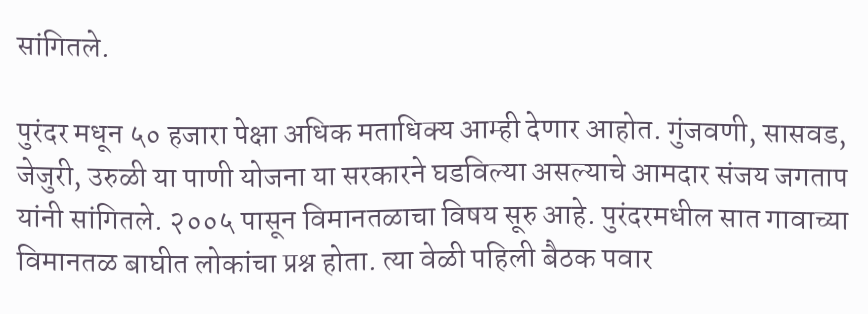सांगितले.

पुरंदर मधून ५० हजारा पेक्षा अधिक मताधिक्य आम्ही देणार आहोत. गुंजवणी, सासवड, जेजुरी, उरुळी या पाणी योजना या सरकारने घडविल्या असल्याचे आमदार संजय जगताप यांनी सांगितले. २००५ पासून विमानतळाचा विषय सूरु आहे. पुरंदरमधील सात गावाच्या विमानतळ बाघीत लोकांचा प्रश्न होता. त्या वेळी पहिली बैठक पवार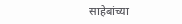साहेबांच्या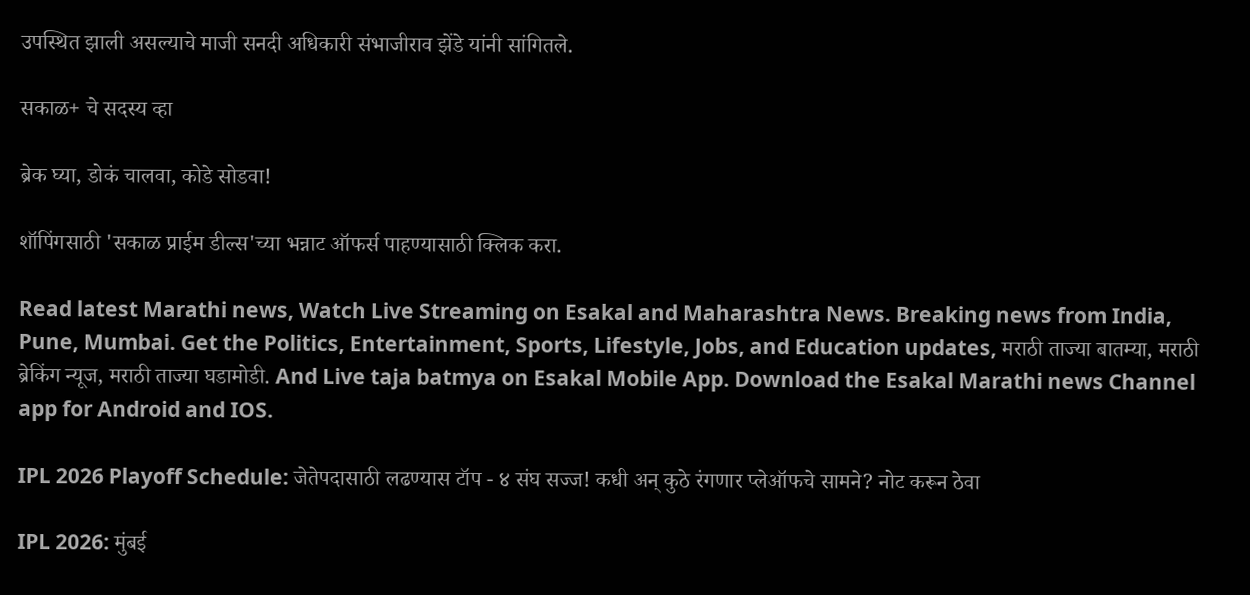उपस्थित झाली असल्याचे माजी सनदी अधिकारी संभाजीराव झेंडे यांनी सांगितले.

सकाळ+ चे सदस्य व्हा

ब्रेक घ्या, डोकं चालवा, कोडे सोडवा!

शॉपिंगसाठी 'सकाळ प्राईम डील्स'च्या भन्नाट ऑफर्स पाहण्यासाठी क्लिक करा.

Read latest Marathi news, Watch Live Streaming on Esakal and Maharashtra News. Breaking news from India, Pune, Mumbai. Get the Politics, Entertainment, Sports, Lifestyle, Jobs, and Education updates, मराठी ताज्या बातम्या, मराठी ब्रेकिंग न्यूज, मराठी ताज्या घडामोडी. And Live taja batmya on Esakal Mobile App. Download the Esakal Marathi news Channel app for Android and IOS.

IPL 2026 Playoff Schedule: जेतेपदासाठी लढण्यास टॉप - ४ संघ सज्ज! कधी अन् कुठे रंगणार प्लेऑफचे सामने? नोट करून ठेवा

IPL 2026: मुंबई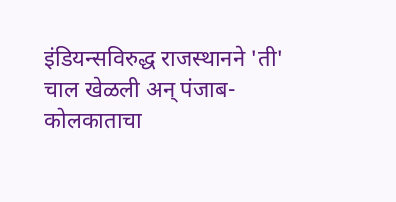इंडियन्सविरुद्ध राजस्थानने 'ती' चाल खेळली अन् पंजाब-कोलकाताचा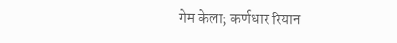गेम केला; कर्णधार रियान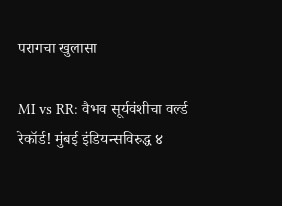परागचा खुलासा

MI vs RR: वैभव सूर्यवंशीचा वर्ल्ड रेकॉर्ड! मुंबई इंडियन्सविरुद्ध ४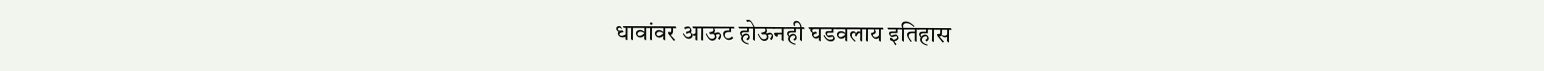धावांवर आऊट होऊनही घडवलाय इतिहास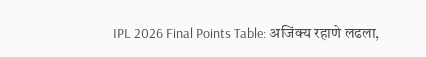IPL 2026 Final Points Table: अजिंक्य रहाणे लढला,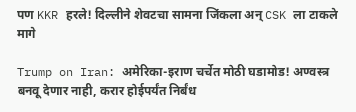पण KKR हरले! दिल्लीने शेवटचा सामना जिंकला अन् CSK ला टाकले मागे

Trump on Iran: अमेरिका-इराण चर्चेत मोठी घडामोड! अण्वस्त्र बनवू देणार नाही, करार होईपर्यंत निर्बंध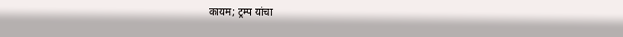कायम; ट्रम्प यांचा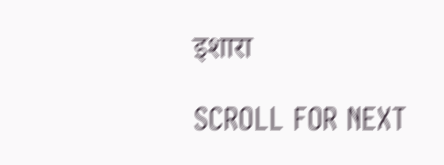इशारा

SCROLL FOR NEXT